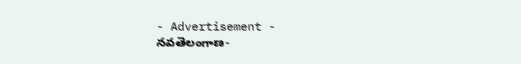- Advertisement -
నవతెలంగాణ-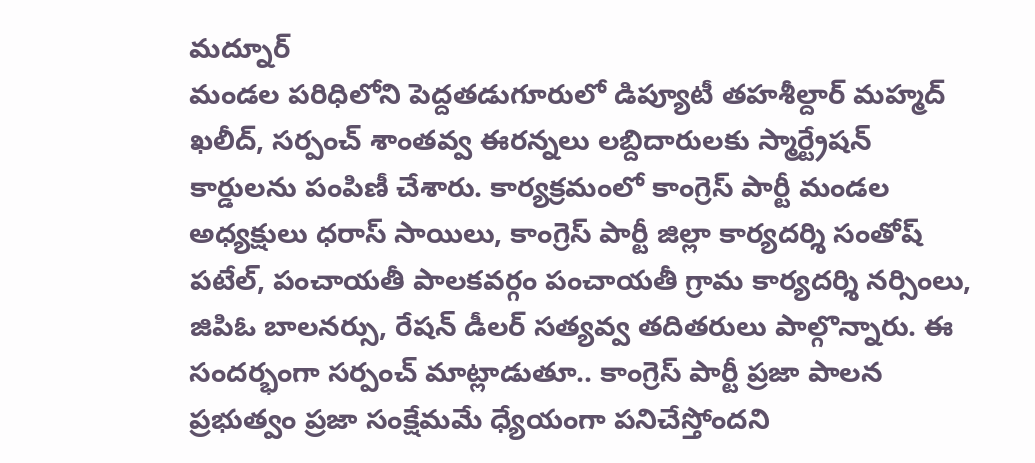మద్నూర్
మండల పరిధిలోని పెద్దతడుగూరులో డిప్యూటీ తహశీల్దార్ మహ్మద్ ఖలీద్, సర్పంచ్ శాంతవ్వ ఈరన్నలు లబ్దిదారులకు స్మార్ట్రేషన్ కార్డులను పంపిణీ చేశారు. కార్యక్రమంలో కాంగ్రెస్ పార్టీ మండల అధ్యక్షులు ధరాస్ సాయిలు, కాంగ్రెస్ పార్టీ జిల్లా కార్యదర్శి సంతోష్ పటేల్, పంచాయతీ పాలకవర్గం పంచాయతీ గ్రామ కార్యదర్శి నర్సింలు, జిపిఓ బాలనర్సు, రేషన్ డీలర్ సత్యవ్వ తదితరులు పాల్గొన్నారు. ఈ సందర్భంగా సర్పంచ్ మాట్లాడుతూ.. కాంగ్రెస్ పార్టీ ప్రజా పాలన ప్రభుత్వం ప్రజా సంక్షేమమే ధ్యేయంగా పనిచేస్తోందని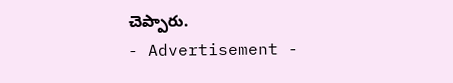చెప్పారు.
- Advertisement -